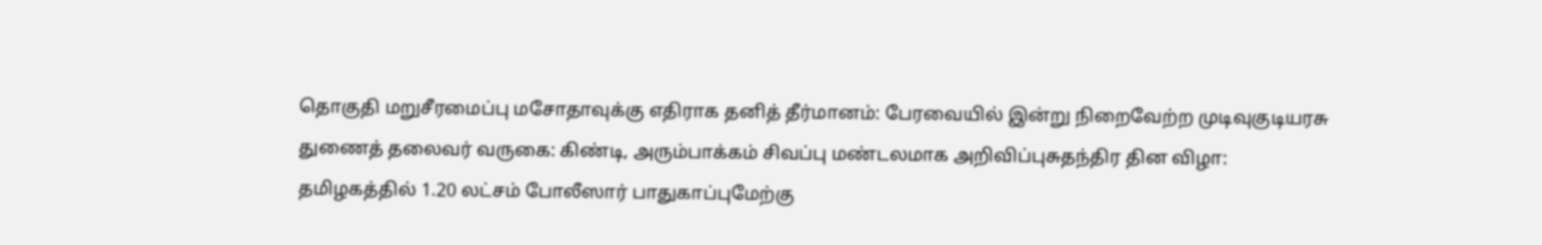தொகுதி மறுசீரமைப்பு மசோதாவுக்கு எதிராக தனித் தீர்மானம்: பேரவையில் இன்று நிறைவேற்ற முடிவுகுடியரசு துணைத் தலைவர் வருகை: கிண்டி, அரும்பாக்கம் சிவப்பு மண்டலமாக அறிவிப்புசுதந்திர தின விழா: தமிழகத்தில் 1.20 லட்சம் போலீஸார் பாதுகாப்புமேற்கு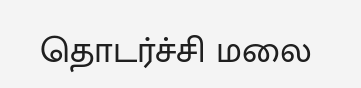தொடர்ச்சி மலை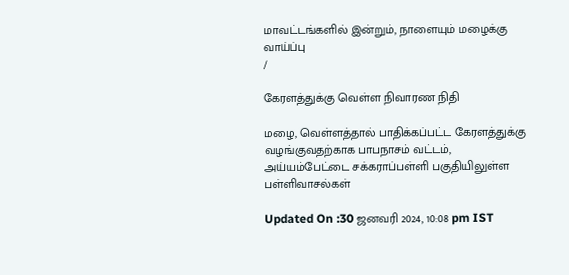மாவட்டங்களில் இன்றும், நாளையும் மழைக்கு வாய்ப்பு
/

கேரளத்துக்கு வெள்ள நிவாரண நிதி

மழை, வெள்ளத்தால் பாதிக்கப்பட்ட கேரளத்துக்கு வழங்குவதற்காக பாபநாசம் வட்டம், அய்யம்பேட்டை சக்கராப்பள்ளி பகுதியிலுள்ள பள்ளிவாசல்கள்

Updated On :30 ஜனவரி 2024, 10:08 pm IST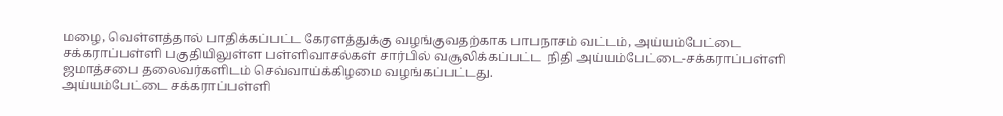மழை, வெள்ளத்தால் பாதிக்கப்பட்ட கேரளத்துக்கு வழங்குவதற்காக பாபநாசம் வட்டம், அய்யம்பேட்டை சக்கராப்பள்ளி பகுதியிலுள்ள பள்ளிவாசல்கள் சார்பில் வசூலிக்கப்பட்ட  நிதி அய்யம்பேட்டை-சக்கராப்பள்ளி ஜமாத்சபை தலைவர்களிடம் செவ்வாய்க்கிழமை வழங்கப்பட்டது.
அய்யம்பேட்டை சக்கராப்பள்ளி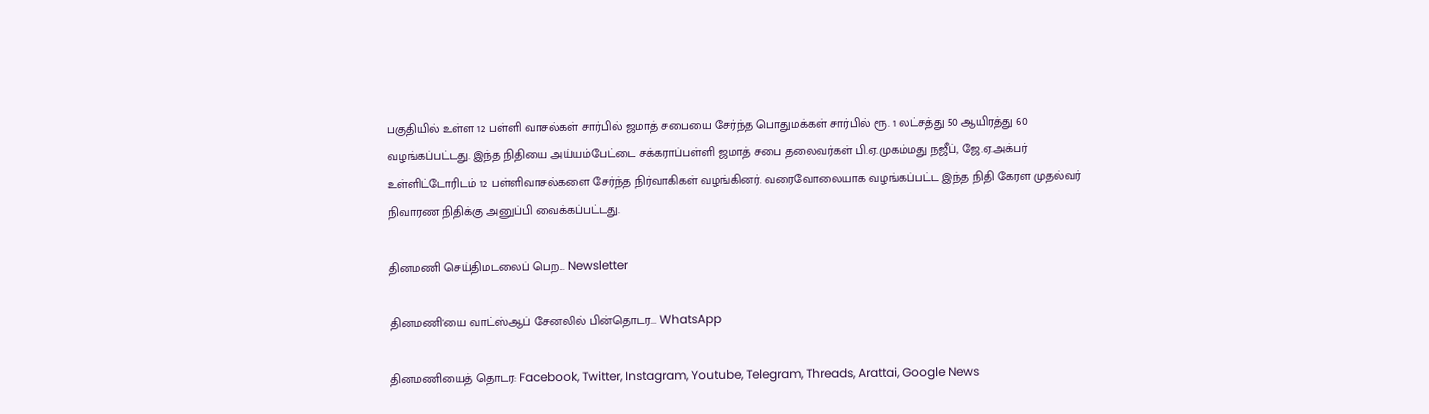பகுதியில் உள்ள 12 பள்ளி வாசல்கள் சார்பில் ஜமாத் சபையை சேர்ந்த பொதுமக்கள் சார்பில் ரூ. 1 லட்சத்து 50 ஆயிரத்து 60 வழங்கப்பட்டது. இந்த நிதியை அய்யம்பேட்டை சக்கராப்பள்ளி ஜமாத் சபை தலைவர்கள் பி.ஏ.முகம்மது நஜீப், ஜே.ஏ.அக்பர் உள்ளிட்டோரிடம் 12 பள்ளிவாசல்களை சேர்ந்த நிர்வாகிகள் வழங்கினர். வரைவோலையாக வழங்கப்பட்ட இந்த நிதி கேரள முதல்வர் நிவாரண நிதிக்கு அனுப்பி வைக்கப்பட்டது.

தினமணி செய்திமடலைப் பெற... Newsletter

தினமணி'யை வாட்ஸ்ஆப் சேனலில் பின்தொடர... WhatsApp

தினமணியைத் தொடர: Facebook, Twitter, Instagram, Youtube, Telegram, Threads, Arattai, Google News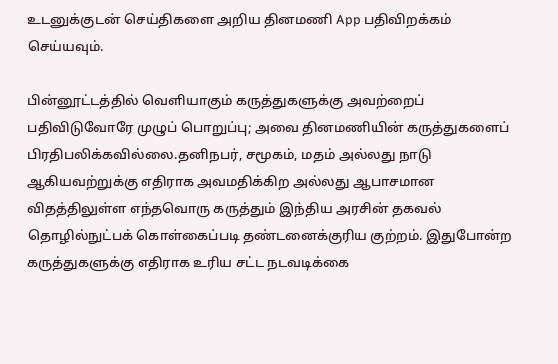உடனுக்குடன் செய்திகளை அறிய தினமணி App பதிவிறக்கம் செய்யவும்.

பின்னூட்டத்தில் வெளியாகும் கருத்துகளுக்கு அவற்றைப் பதிவிடுவோரே முழுப் பொறுப்பு; அவை தினமணியின் கருத்துகளைப் பிரதிபலிக்கவில்லை.தனிநபர், சமூகம், மதம் அல்லது நாடு ஆகியவற்றுக்கு எதிராக அவமதிக்கிற அல்லது ஆபாசமான விதத்திலுள்ள எந்தவொரு கருத்தும் இந்திய அரசின் தகவல் தொழில்நுட்பக் கொள்கைப்படி தண்டனைக்குரிய குற்றம். இதுபோன்ற கருத்துகளுக்கு எதிராக உரிய சட்ட நடவடிக்கை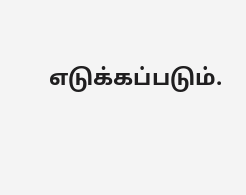எடுக்கப்படும்.